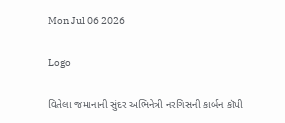Mon Jul 06 2026

Logo

વિતેલા જમાનાની સુંદર અભિનેત્રી નરગિસની કાર્બન કૉપી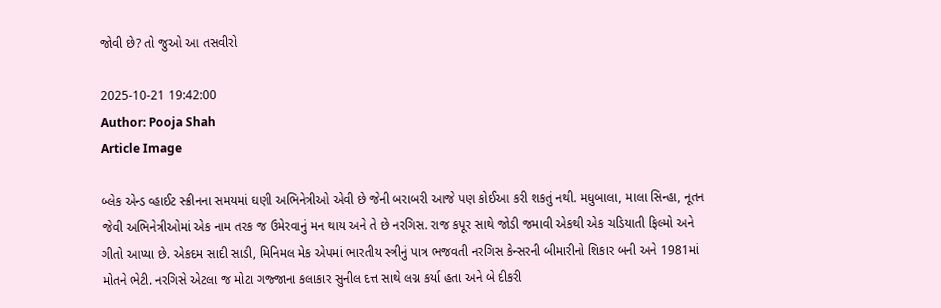જોવી છે? તો જુઓ આ તસવીરો

2025-10-21 19:42:00
Author: Pooja Shah
Article Image

બ્લેક એન્ડ વ્હાઈટ સ્ક્રીનના સમયમાં ઘણી અભિનેત્રીઓ એવી છે જેની બરાબરી આજે પણ કોઈઆ કરી શકતું નથી. મધુબાલા, માલા સિન્હા, નૂતન જેવી અભિનેત્રીઓમાં એક નામ તરક જ ઉમેરવાનું મન થાય અને તે છે નરગિસ. રાજ કપૂર સાથે જોડી જમાવી એકથી એક ચડિયાતી ફિલ્મો અને ગીતો આપ્યા છે. એકદમ સાદી સાડી, મિનિમલ મેક એપમાં ભારતીય સ્ત્રીનું પાત્ર ભજવતી નરગિસ કેન્સરની બીમારીનો શિકાર બની અને 1981માં મોતને ભેટી. નરગિસે એટલા જ મોટા ગજ્જાના કલાકાર સુનીલ દત્ત સાથે લગ્ન કર્યા હતા અને બે દીકરી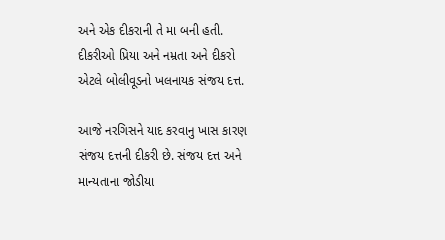અને એક દીકરાની તે મા બની હતી. દીકરીઓ પ્રિયા અને નમ્રતા અને દીકરો એટલે બોલીવૂડનો ખલનાયક સંજય દત્ત.

આજે નરગિસને યાદ કરવાનુ ખાસ કારણ સંજય દત્તની દીકરી છે. સંજય દત્ત અને માન્યતાના જોડીયા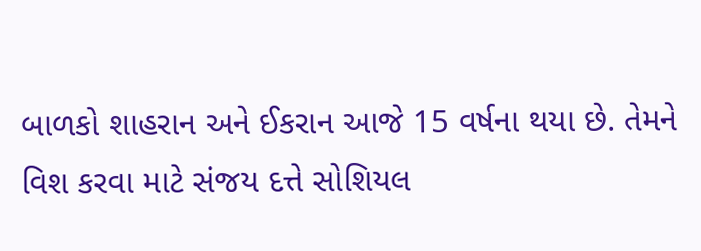બાળકો શાહરાન અને ઈકરાન આજે 15 વર્ષના થયા છે. તેમને વિશ કરવા માટે સંજય દત્તે સોશિયલ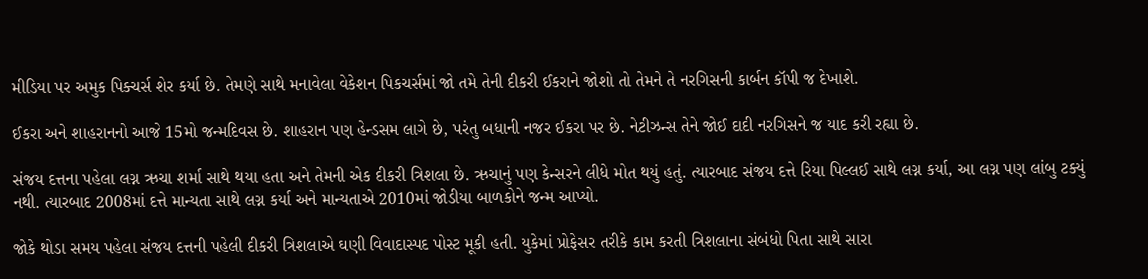મીડિયા પર અમુક પિક્ચર્સ શેર કર્યા છે. તેમણે સાથે મનાવેલા વેકેશન પિકચર્સમાં જો તમે તેની દીકરી ઈકરાને જોશો તો તેમને તે નરગિસની કાર્બન કૉપી જ દેખાશે.

ઈકરા અને શાહરાનનો આજે 15મો જન્મદિવસ છે. શાહરાન પણ હેન્ડસમ લાગે છે, પરંતુ બધાની નજર ઈકરા પર છે. નેટીઝન્સ તેને જોઈ દાદી નરગિસને જ યાદ કરી રહ્યા છે.

સંજય દત્તના પહેલા લગ્ન ઋચા શર્મા સાથે થયા હતા અને તેમની એક દીકરી ત્રિશલા છે. ઋચાનું પણ કેન્સરને લીધે મોત થયું હતું. ત્યારબાદ સંજય દત્તે રિયા પિલ્લઈ સાથે લગ્ન કર્યા, આ લગ્ન પણ લાંબુ ટક્યું નથી. ત્યારબાદ 2008માં દત્તે માન્યતા સાથે લગ્ન કર્યા અને માન્યતાએ 2010માં જોડીયા બાળકોને જન્મ આપ્યો.

જોકે થોડા સમય પહેલા સંજય દત્તની પહેલી દીકરી ત્રિશલાએ ઘણી વિવાદાસ્પદ પોસ્ટ મૂકી હતી. યુકેમાં પ્રોફેસર તરીકે કામ કરતી ત્રિશલાના સંબંધો પિતા સાથે સારા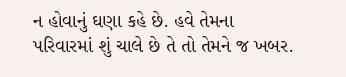ન હોવાનું ઘણા કહે છે. હવે તેમના પરિવારમાં શું ચાલે છે તે તો તેમને જ ખબર.